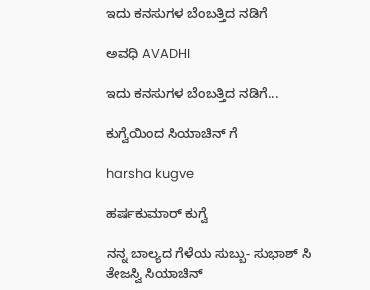ಇದು ಕನಸುಗಳ ಬೆಂಬತ್ತಿದ ನಡಿಗೆ‍

ಅವಧಿ AVADHI

ಇದು ಕನಸುಗಳ ಬೆಂಬತ್ತಿದ ನಡಿಗೆ...

ಕುಗ್ವೆಯಿಂದ ಸಿಯಾಚಿನ್ ಗೆ

harsha kugve

ಹರ್ಷಕುಮಾರ್ ಕುಗ್ವೆ

ನನ್ನ ಬಾಲ್ಯದ ಗೆಳೆಯ ಸುಬ್ಬು- ಸುಭಾಶ್ ಸಿ ತೇಜಸ್ವಿ ಸಿಯಾಚಿನ್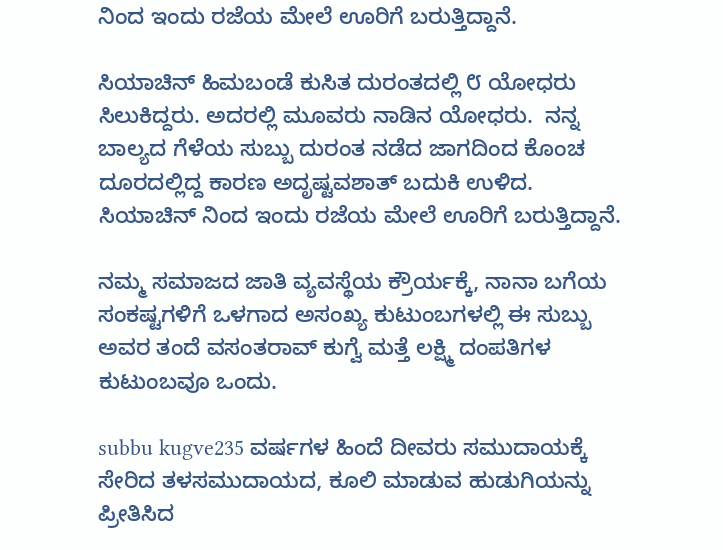ನಿಂದ ಇಂದು ರಜೆಯ ಮೇಲೆ ಊರಿಗೆ ಬರುತ್ತಿದ್ದಾನೆ.

ಸಿಯಾಚಿನ್ ಹಿಮಬಂಡೆ ಕುಸಿತ ದುರಂತದಲ್ಲಿ ೮ ಯೋಧರು ಸಿಲುಕಿದ್ದರು. ಅದರಲ್ಲಿ ಮೂವರು ನಾಡಿನ ಯೋಧರು.  ನನ್ನ ಬಾಲ್ಯದ ಗೆಳೆಯ ಸುಬ್ಬು ದುರಂತ ನಡೆದ ಜಾಗದಿಂದ ಕೊಂಚ ದೂರದಲ್ಲಿದ್ದ ಕಾರಣ ಅದೃಷ್ಟವಶಾತ್ ಬದುಕಿ ಉಳಿದ. ಸಿಯಾಚಿನ್ ನಿಂದ ಇಂದು ರಜೆಯ ಮೇಲೆ ಊರಿಗೆ ಬರುತ್ತಿದ್ದಾನೆ.

ನಮ್ಮ ಸಮಾಜದ ಜಾತಿ ವ್ಯವಸ್ಥೆಯ ಕ್ರೌರ್ಯಕ್ಕೆ, ನಾನಾ ಬಗೆಯ ಸಂಕಷ್ಟಗಳಿಗೆ ಒಳಗಾದ ಅಸಂಖ್ಯ ಕುಟುಂಬಗಳಲ್ಲಿ ಈ ಸುಬ್ಬು ಅವರ ತಂದೆ ವಸಂತರಾವ್ ಕುಗ್ವೆ ಮತ್ತೆ ಲಕ್ಷ್ಮಿ ದಂಪತಿಗಳ ಕುಟುಂಬವೂ ಒಂದು.

subbu kugve235 ವರ್ಷಗಳ ಹಿಂದೆ ದೀವರು ಸಮುದಾಯಕ್ಕೆ ಸೇರಿದ ತಳಸಮುದಾಯದ, ಕೂಲಿ ಮಾಡುವ ಹುಡುಗಿಯನ್ನು ಪ್ರೀತಿಸಿದ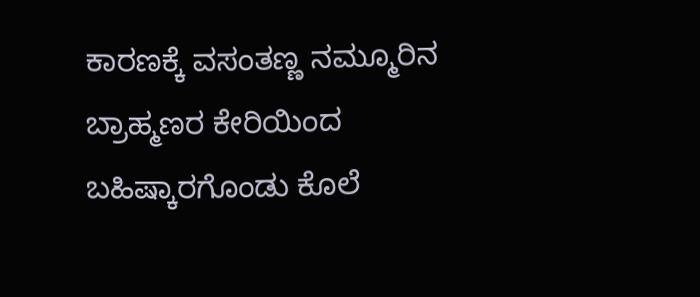ಕಾರಣಕ್ಕೆ ವಸಂತಣ್ಣ ನಮ್ಮೂರಿನ ಬ್ರಾಹ್ಮಣರ ಕೇರಿಯಿಂದ ಬಹಿಷ್ಕಾರಗೊಂಡು ಕೊಲೆ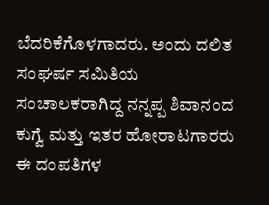ಬೆದರಿಕೆಗೊಳಗಾದರು. ಅಂದು ದಲಿತ ಸಂಘರ್ಷ ಸಮಿತಿಯ ಸಂಚಾಲಕರಾಗಿದ್ದ ನನ್ನಪ್ಪ ಶಿವಾನಂದ ಕುಗ್ವೆ ಮತ್ತು ಇತರ ಹೋರಾಟಗಾರರು ಈ ದಂಪತಿಗಳ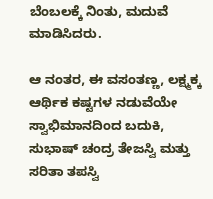ಬೆಂಬಲಕ್ಕೆ ನಿಂತು, ಮದುವೆ ಮಾಡಿಸಿದರು.

ಆ ನಂತರ, ಈ ವಸಂತಣ್ಣ, ಲಕ್ಷ್ಮಕ್ಕ ಆರ್ಥಿಕ ಕಷ್ಟಗಳ ನಡುವೆಯೇ ಸ್ವಾಭಿಮಾನದಿಂದ ಬದುಕಿ, ಸುಭಾಷ್ ಚಂದ್ರ ತೇಜಸ್ವಿ ಮತ್ತು ಸರಿತಾ ತಪಸ್ವಿ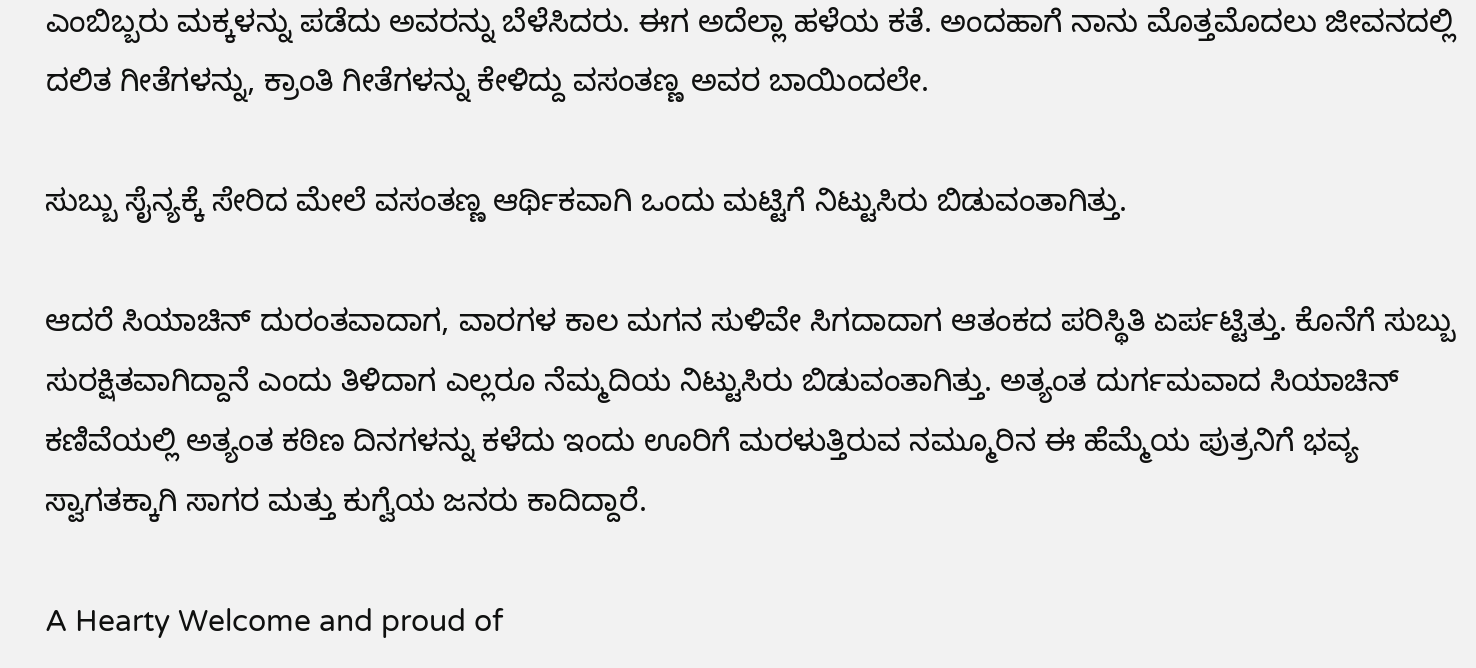ಎಂಬಿಬ್ಬರು ಮಕ್ಕಳನ್ನು ಪಡೆದು ಅವರನ್ನು ಬೆಳೆಸಿದರು. ಈಗ ಅದೆಲ್ಲಾ ಹಳೆಯ ಕತೆ. ಅಂದಹಾಗೆ ನಾನು ಮೊತ್ತಮೊದಲು ಜೀವನದಲ್ಲಿ ದಲಿತ ಗೀತೆಗಳನ್ನು, ಕ್ರಾಂತಿ ಗೀತೆಗಳನ್ನು ಕೇಳಿದ್ದು ವಸಂತಣ್ಣ ಅವರ ಬಾಯಿಂದಲೇ.

ಸುಬ್ಬು ಸೈನ್ಯಕ್ಕೆ ಸೇರಿದ ಮೇಲೆ ವಸಂತಣ್ಣ ಆರ್ಥಿಕವಾಗಿ ಒಂದು ಮಟ್ಟಿಗೆ ನಿಟ್ಟುಸಿರು ಬಿಡುವಂತಾಗಿತ್ತು.

ಆದರೆ ಸಿಯಾಚಿನ್ ದುರಂತವಾದಾಗ, ವಾರಗಳ ಕಾಲ ಮಗನ ಸುಳಿವೇ ಸಿಗದಾದಾಗ ಆತಂಕದ ಪರಿಸ್ಥಿತಿ ಏರ್ಪಟ್ಟಿತ್ತು. ಕೊನೆಗೆ ಸುಬ್ಬು ಸುರಕ್ಷಿತವಾಗಿದ್ದಾನೆ ಎಂದು ತಿಳಿದಾಗ ಎಲ್ಲರೂ ನೆಮ್ಮದಿಯ ನಿಟ್ಟುಸಿರು ಬಿಡುವಂತಾಗಿತ್ತು. ಅತ್ಯಂತ ದುರ್ಗಮವಾದ ಸಿಯಾಚಿನ್ ಕಣಿವೆಯಲ್ಲಿ ಅತ್ಯಂತ ಕಠಿಣ ದಿನಗಳನ್ನು ಕಳೆದು ಇಂದು ಊರಿಗೆ ಮರಳುತ್ತಿರುವ ನಮ್ಮೂರಿನ ಈ ಹೆಮ್ಮೆಯ ಪುತ್ರನಿಗೆ ಭವ್ಯ ಸ್ವಾಗತಕ್ಕಾಗಿ ಸಾಗರ ಮತ್ತು ಕುಗ್ವೆಯ ಜನರು ಕಾದಿದ್ದಾರೆ.

A Hearty Welcome and proud of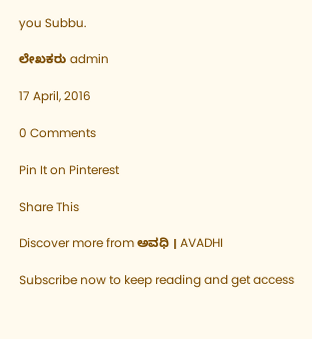you Subbu.

ಲೇಖಕರು admin

17 April, 2016

0 Comments

Pin It on Pinterest

Share This

Discover more from ಅವಧಿ । AVADHI

Subscribe now to keep reading and get access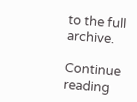to the full archive.

Continue reading